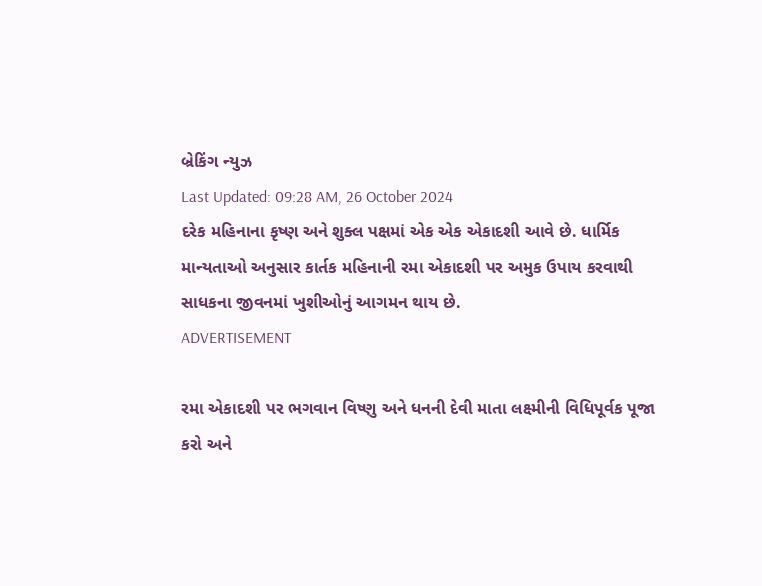બ્રેકિંગ ન્યુઝ
Last Updated: 09:28 AM, 26 October 2024
દરેક મહિનાના કૃષ્ણ અને શુક્લ પક્ષમાં એક એક એકાદશી આવે છે. ધાર્મિક માન્યતાઓ અનુસાર કાર્તક મહિનાની રમા એકાદશી પર અમુક ઉપાય કરવાથી સાધકના જીવનમાં ખુશીઓનું આગમન થાય છે.
ADVERTISEMENT

રમા એકાદશી પર ભગવાન વિષ્ણુ અને ધનની દેવી માતા લક્ષ્મીની વિધિપૂર્વક પૂજા કરો અને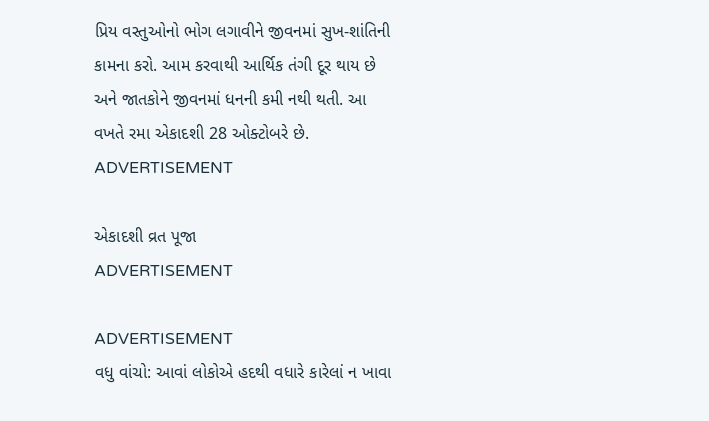પ્રિય વસ્તુઓનો ભોગ લગાવીને જીવનમાં સુખ-શાંતિની કામના કરો. આમ કરવાથી આર્થિક તંગી દૂર થાય છે અને જાતકોને જીવનમાં ધનની કમી નથી થતી. આ વખતે રમા એકાદશી 28 ઓક્ટોબરે છે.
ADVERTISEMENT

એકાદશી વ્રત પૂજા
ADVERTISEMENT

ADVERTISEMENT
વધુ વાંચો: આવાં લોકોએ હદથી વધારે કારેલાં ન ખાવા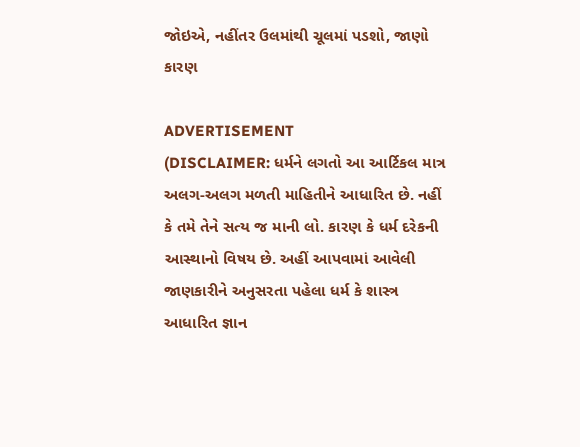જોઇએ, નહીંતર ઉલમાંથી ચૂલમાં પડશો, જાણો કારણ

ADVERTISEMENT
(DISCLAIMER: ધર્મને લગતો આ આર્ટિકલ માત્ર અલગ-અલગ મળતી માહિતીને આધારિત છે. નહીં કે તમે તેને સત્ય જ માની લો. કારણ કે ધર્મ દરેકની આસ્થાનો વિષય છે. અહીં આપવામાં આવેલી જાણકારીને અનુસરતા પહેલા ધર્મ કે શાસ્ત્ર આધારિત જ્ઞાન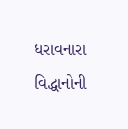ધરાવનારા વિદ્ધાનોની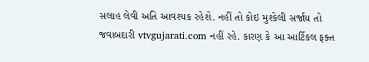સલાહ લેવી અતિ આવશ્યક રહેશે. નહીં તો કોઇ મુશ્કેલી સર્જાય તો જવાબદારી vtvgujarati.com નહીં રહે. કારણ કે આ આર્ટિકલ ફક્ત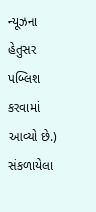ન્યૂઝના હેતુસર પબ્લિશ કરવામાં આવ્યો છે.)
સંકળાયેલા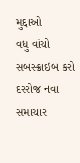મુદ્દાઓ
વધુ વાંચો
સબસ્ક્રાઇબ કરો
દરરોજ નવા સમાચાર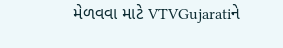મેળવવા માટે VTVGujaratiને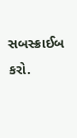સબસ્ક્રાઈબ કરો.